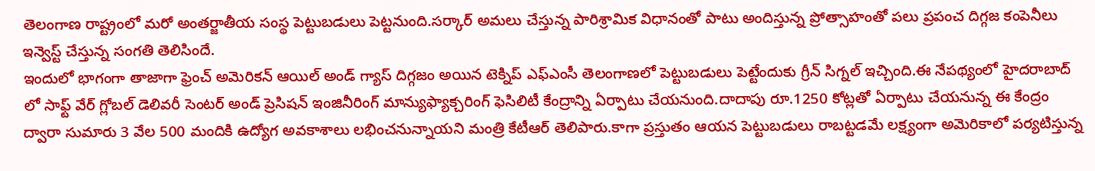తెలంగాణ రాష్ట్రంలో మరో అంతర్జాతీయ సంస్థ పెట్టుబడులు పెట్టనుంది.సర్కార్ అమలు చేస్తున్న పారిశ్రామిక విధానంతో పాటు అందిస్తున్న ప్రోత్సాహంతో పలు ప్రపంచ దిగ్గజ కంపెనీలు ఇన్వెస్ట్ చేస్తున్న సంగతి తెలిసిందే.
ఇందులో భాగంగా తాజాగా ఫ్రెంచ్ అమెరికన్ ఆయిల్ అండ్ గ్యాస్ దిగ్గజం అయిన టెక్నిప్ ఎఫ్ఎంసీ తెలంగాణలో పెట్టుబడులు పెట్టేందుకు గ్రీన్ సిగ్నల్ ఇచ్చింది.ఈ నేపథ్యంలో హైదరాబాద్ లో సాఫ్ట్ వేర్ గ్లోబల్ డెలివరీ సెంటర్ అండ్ ప్రెసిషన్ ఇంజినీరింగ్ మాన్యుఫ్యాక్చరింగ్ ఫెసిలిటీ కేంద్రాన్ని ఏర్పాటు చేయనుంది.దాదాపు రూ.1250 కోట్లతో ఏర్పాటు చేయనున్న ఈ కేంద్రం ద్వారా సుమారు 3 వేల 500 మందికి ఉద్యోగ అవకాశాలు లభించనున్నాయని మంత్రి కేటీఆర్ తెలిపారు.కాగా ప్రస్తుతం ఆయన పెట్టుబడులు రాబట్టడమే లక్ష్యంగా అమెరికాలో పర్యటిస్తున్న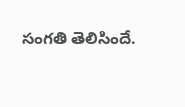సంగతి తెలిసిందే.